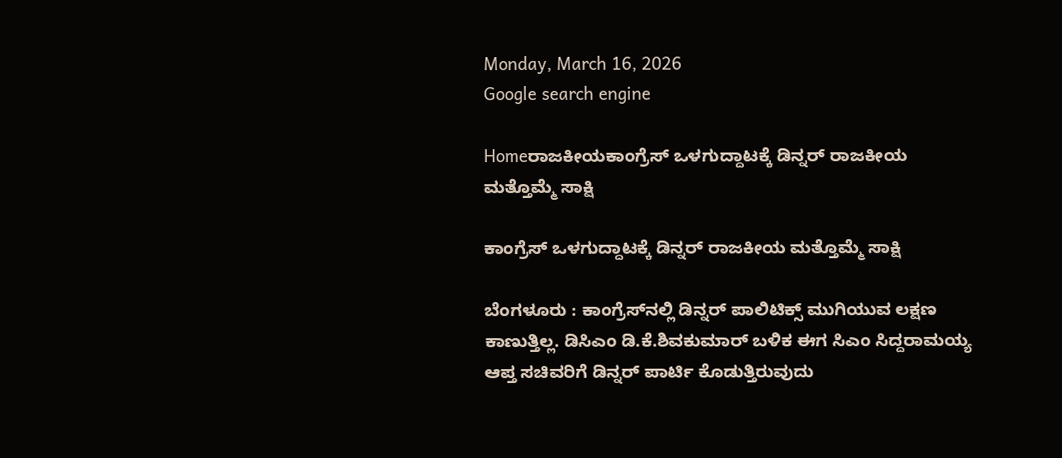Monday, March 16, 2026
Google search engine

Homeರಾಜಕೀಯಕಾಂಗ್ರೆಸ್ ಒಳಗುದ್ದಾಟಕ್ಕೆ ಡಿನ್ನರ್ ರಾಜಕೀಯ ಮತ್ತೊಮ್ಮೆ ಸಾಕ್ಷಿ

ಕಾಂಗ್ರೆಸ್ ಒಳಗುದ್ದಾಟಕ್ಕೆ ಡಿನ್ನರ್ ರಾಜಕೀಯ ಮತ್ತೊಮ್ಮೆ ಸಾಕ್ಷಿ

ಬೆಂಗಳೂರು : ಕಾಂಗ್ರೆಸ್‌ನಲ್ಲಿ ಡಿನ್ನರ್ ಪಾಲಿಟಿಕ್ಸ್ ಮುಗಿಯುವ ಲಕ್ಷಣ ಕಾಣುತ್ತಿಲ್ಲ. ಡಿಸಿಎಂ ಡಿ.ಕೆ.ಶಿವಕುಮಾರ್ ಬಳಿಕ ಈಗ ಸಿಎಂ ಸಿದ್ದರಾಮಯ್ಯ ಆಪ್ತ ಸಚಿವರಿಗೆ ಡಿನ್ನರ್ ಪಾರ್ಟಿ ಕೊಡುತ್ತಿರುವುದು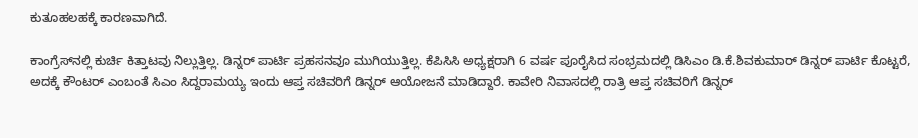ಕುತೂಹಲಹಕ್ಕೆ ಕಾರಣವಾಗಿದೆ.

ಕಾಂಗ್ರೆಸ್‌‌ನಲ್ಲಿ ಕುರ್ಚಿ ಕಿತ್ತಾಟವು ನಿಲ್ಲುತ್ತಿಲ್ಲ. ಡಿನ್ನರ್‌ ಪಾರ್ಟಿ ಪ್ರಹಸನವೂ ಮುಗಿಯುತ್ತಿಲ್ಲ. ಕೆಪಿಸಿಸಿ ಅಧ್ಯಕ್ಷರಾಗಿ 6 ವರ್ಷ ಪೂರೈಸಿದ ಸಂಭ್ರಮದಲ್ಲಿ ಡಿಸಿಎಂ ಡಿ.ಕೆ.ಶಿವಕುಮಾರ್ ಡಿನ್ನರ್ ಪಾರ್ಟಿ ಕೊಟ್ಟರೆ, ಅದಕ್ಕೆ ಕೌಂಟರ್ ಎಂಬಂತೆ ಸಿಎಂ ಸಿದ್ದರಾಮಯ್ಯ ಇಂದು ಆಪ್ತ ಸಚಿವರಿಗೆ ಡಿನ್ನರ್ ಆಯೋಜನೆ ಮಾಡಿದ್ದಾರೆ. ಕಾವೇರಿ ನಿವಾಸದಲ್ಲಿ ರಾತ್ರಿ ಆಪ್ತ ಸಚಿವರಿಗೆ ಡಿನ್ನರ್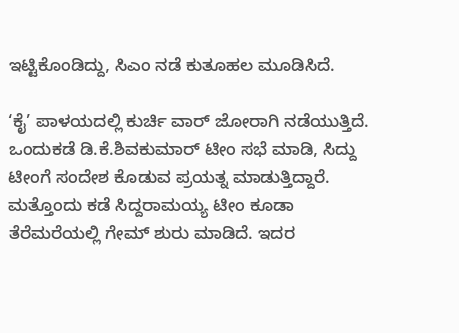ಇಟ್ಟಿಕೊಂಡಿದ್ದು, ಸಿಎಂ ನಡೆ ಕುತೂಹಲ ಮೂಡಿಸಿದೆ.

‘ಕೈ’ ಪಾಳಯದಲ್ಲಿ ಕುರ್ಚಿ ವಾರ್ ಜೋರಾಗಿ ನಡೆಯುತ್ತಿದೆ. ಒಂದುಕಡೆ ಡಿ.ಕೆ.ಶಿವಕುಮಾರ್ ಟೀಂ ಸಭೆ ಮಾಡಿ, ಸಿದ್ದು ಟೀಂಗೆ ಸಂದೇಶ ಕೊಡುವ ಪ್ರಯತ್ನ ಮಾಡುತ್ತಿದ್ದಾರೆ. ಮತ್ತೊಂದು ಕಡೆ ಸಿದ್ದರಾಮಯ್ಯ ಟೀಂ ಕೂಡಾ ತೆರೆಮರೆಯಲ್ಲಿ ಗೇಮ್ ಶುರು ಮಾಡಿದೆ. ಇದರ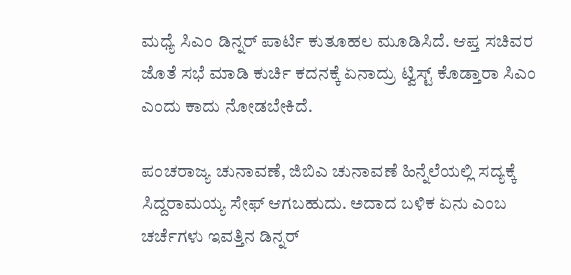ಮಧ್ಯೆ ಸಿಎಂ ಡಿನ್ನರ್ ಪಾರ್ಟಿ ಕುತೂಹಲ ಮೂಡಿಸಿದೆ. ಆಪ್ತ ಸಚಿವರ ಜೊತೆ ಸಭೆ ಮಾಡಿ ಕುರ್ಚಿ ಕದನಕ್ಕೆ ‌ಏನಾದ್ರು ಟ್ವಿಸ್ಟ್ ಕೊಡ್ತಾರಾ ಸಿಎಂ ಎಂದು ಕಾದು ನೋಡಬೇಕಿದೆ.

ಪಂಚರಾಜ್ಯ ಚುನಾವಣೆ, ಜಿಬಿಎ ಚುನಾವಣೆ ಹಿನ್ನೆಲೆಯಲ್ಲಿ ಸದ್ಯಕ್ಕೆ ಸಿದ್ದರಾಮಯ್ಯ ಸೇಫ್ ಆಗಬಹುದು. ಅದಾದ ಬಳಿಕ ಏನು ಎಂಬ ಚರ್ಚೆಗಳು ಇವತ್ತಿನ ಡಿನ್ನರ್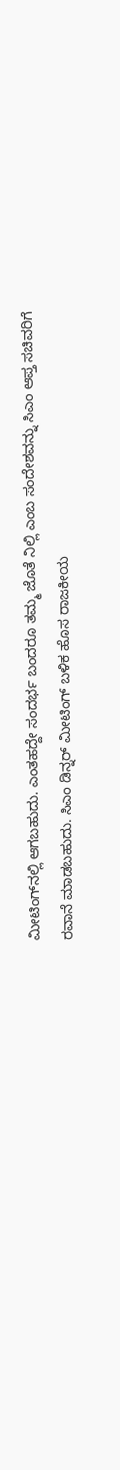ಮೀಟಿಂಗ್‌ನಲ್ಲಿ ಆಗಬಹುದು. ಎಂತಹದ್ದೇ ಸಂದರ್ಭ ಬಂದರೂ ತಮ್ಮ ಜೊತೆ ನಿಲ್ಲಿ ಎಂಬ ಸಂದೇಶವನ್ನು ಸಿಎಂ ಆಪ್ತ ಸಚಿವರಿಗೆ ರವಾನೆ ಮಾಡಬಹುದು. ಸಿಎಂ ಡಿನ್ನರ್‌ ಮೀಟಿಂಗ್ ಬಳಿಕ ಹೊಸ ರಾಜಕೀಯ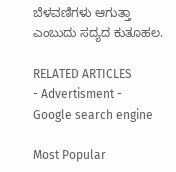ಬೆಳವಣಿಗಳು ಆಗುತ್ತಾ ಎಂಬುದು ಸದ್ಯದ ಕುತೂಹಲ.

RELATED ARTICLES
- Advertisment -
Google search engine

Most Popular